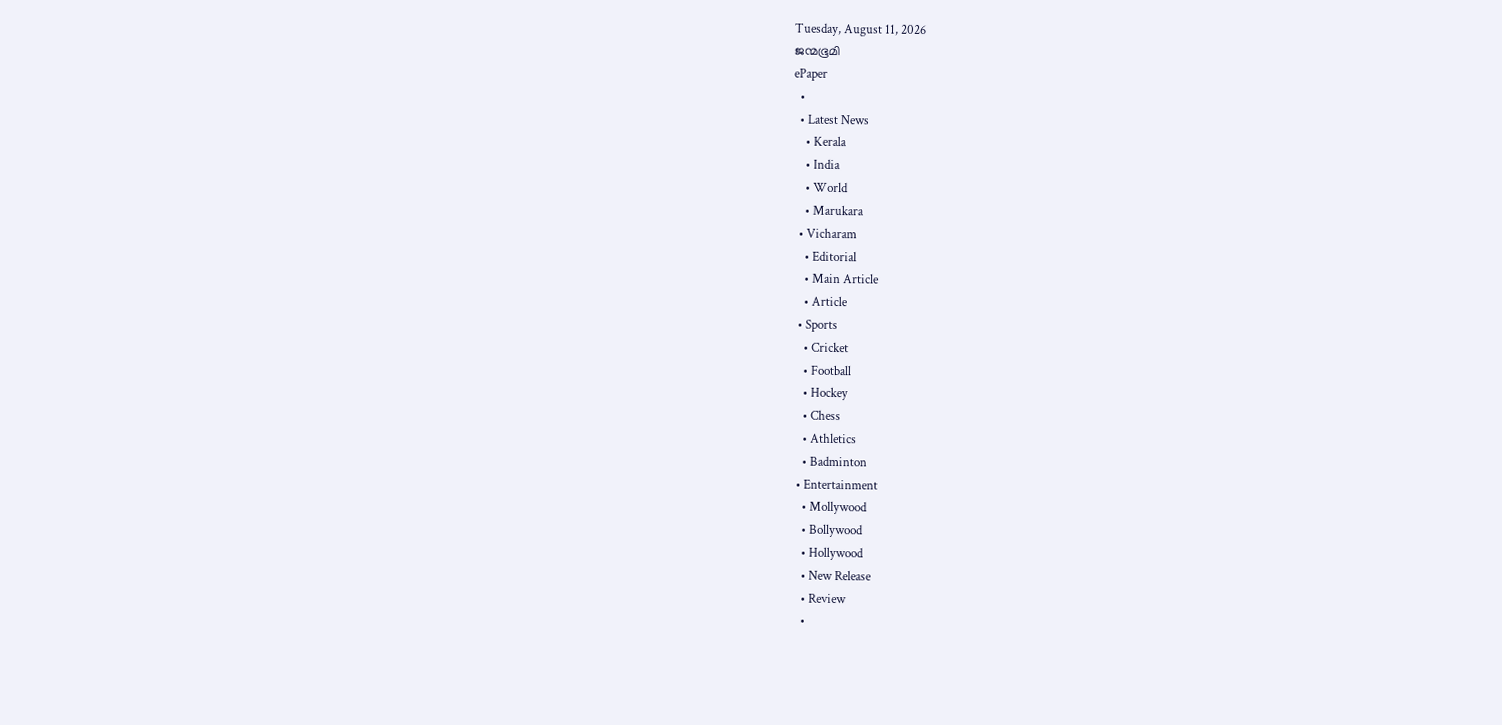Tuesday, August 11, 2026
ജന്മഭൂമി
ePaper
  •
  • Latest News
    • Kerala
    • India
    • World
    • Marukara
  • Vicharam
    • Editorial
    • Main Article
    • Article
  • Sports
    • Cricket
    • Football
    • Hockey
    • Chess
    • Athletics
    • Badminton
  • Entertainment
    • Mollywood
    • Bollywood
    • Hollywood
    • New Release
    • Review
    •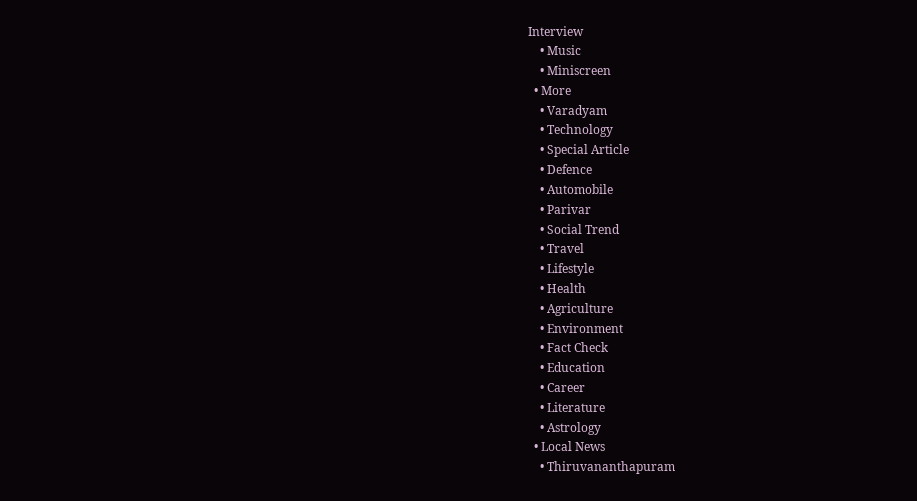Interview
    • Music
    • Miniscreen
  • More
    • Varadyam
    • Technology
    • Special Article
    • Defence
    • Automobile
    • Parivar
    • Social Trend
    • Travel
    • Lifestyle
    • Health
    • Agriculture
    • Environment
    • Fact Check
    • Education
    • Career
    • Literature
    • Astrology
  • Local News
    • Thiruvananthapuram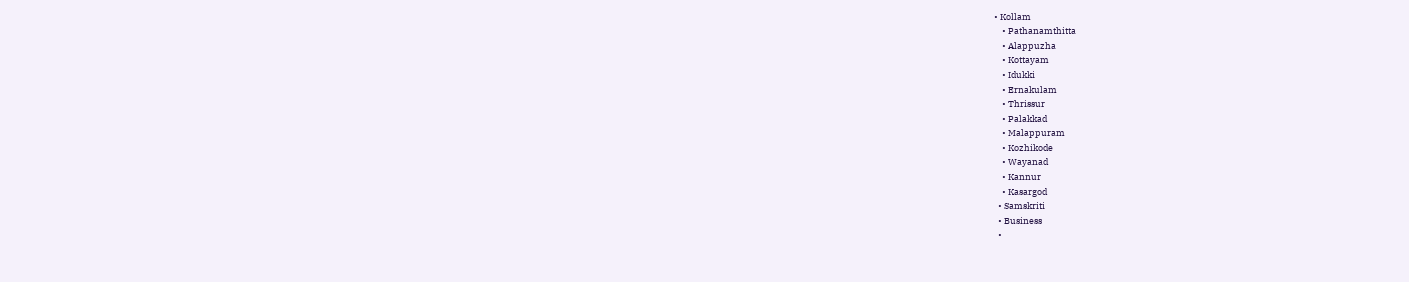• Kollam
    • Pathanamthitta
    • Alappuzha
    • Kottayam
    • Idukki
    • Ernakulam
    • Thrissur
    • Palakkad
    • Malappuram
    • Kozhikode
    • Wayanad
    • Kannur
    • Kasargod
  • Samskriti
  • Business
  •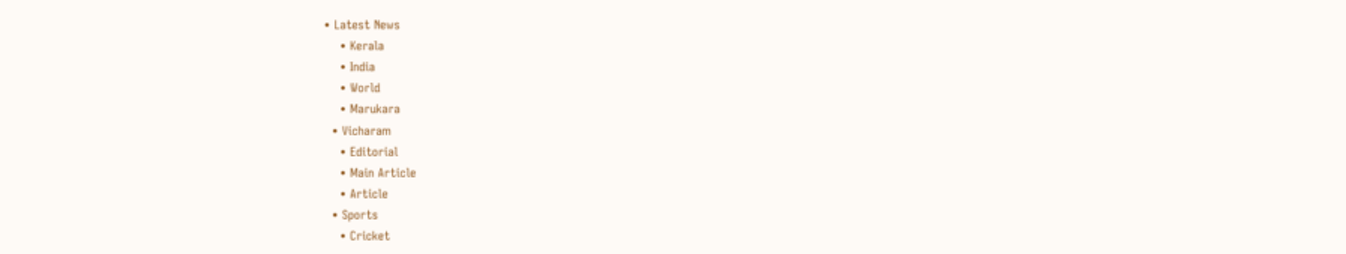• Latest News
    • Kerala
    • India
    • World
    • Marukara
  • Vicharam
    • Editorial
    • Main Article
    • Article
  • Sports
    • Cricket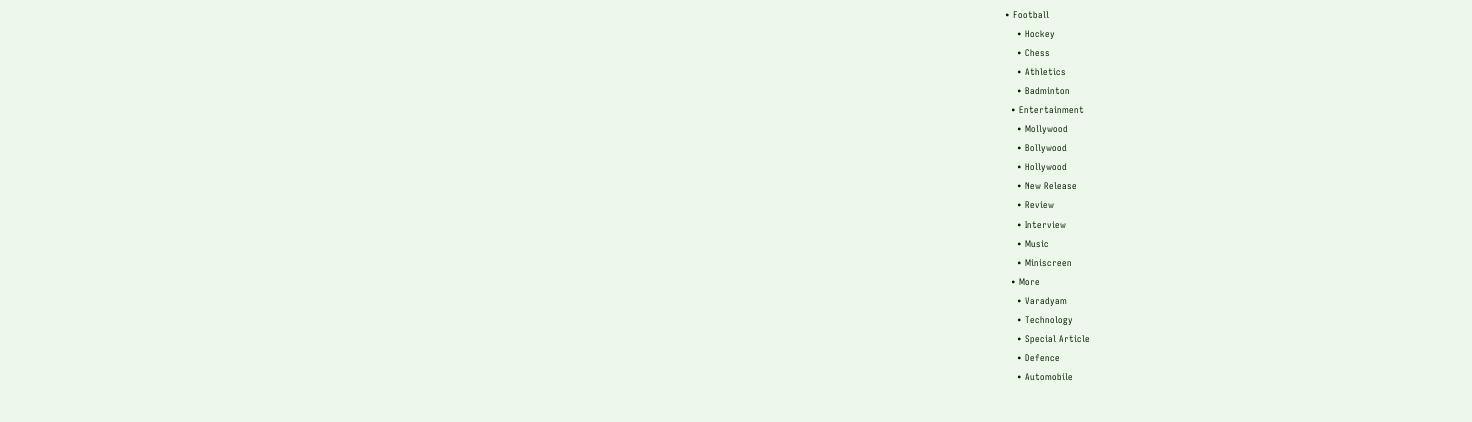• Football
    • Hockey
    • Chess
    • Athletics
    • Badminton
  • Entertainment
    • Mollywood
    • Bollywood
    • Hollywood
    • New Release
    • Review
    • Interview
    • Music
    • Miniscreen
  • More
    • Varadyam
    • Technology
    • Special Article
    • Defence
    • Automobile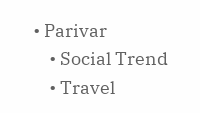• Parivar
    • Social Trend
    • Travel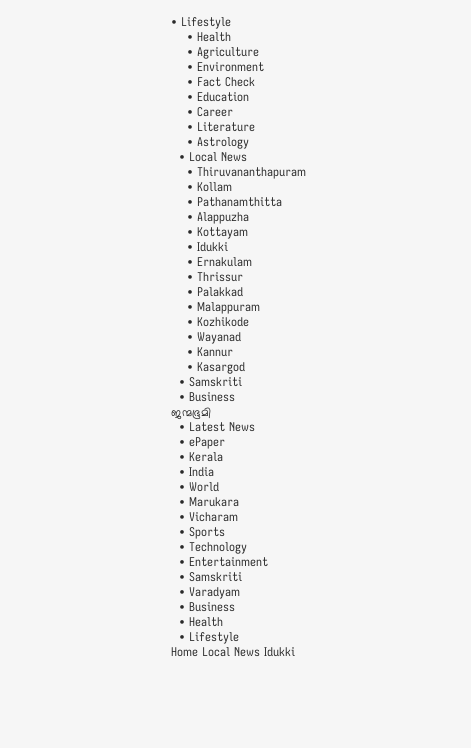• Lifestyle
    • Health
    • Agriculture
    • Environment
    • Fact Check
    • Education
    • Career
    • Literature
    • Astrology
  • Local News
    • Thiruvananthapuram
    • Kollam
    • Pathanamthitta
    • Alappuzha
    • Kottayam
    • Idukki
    • Ernakulam
    • Thrissur
    • Palakkad
    • Malappuram
    • Kozhikode
    • Wayanad
    • Kannur
    • Kasargod
  • Samskriti
  • Business
ജന്മഭൂമി
  • Latest News
  • ePaper
  • Kerala
  • India
  • World
  • Marukara
  • Vicharam
  • Sports
  • Technology
  • Entertainment
  • Samskriti
  • Varadyam
  • Business
  • Health
  • Lifestyle
Home Local News Idukki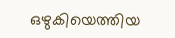ഒഴുകിയെത്തിയ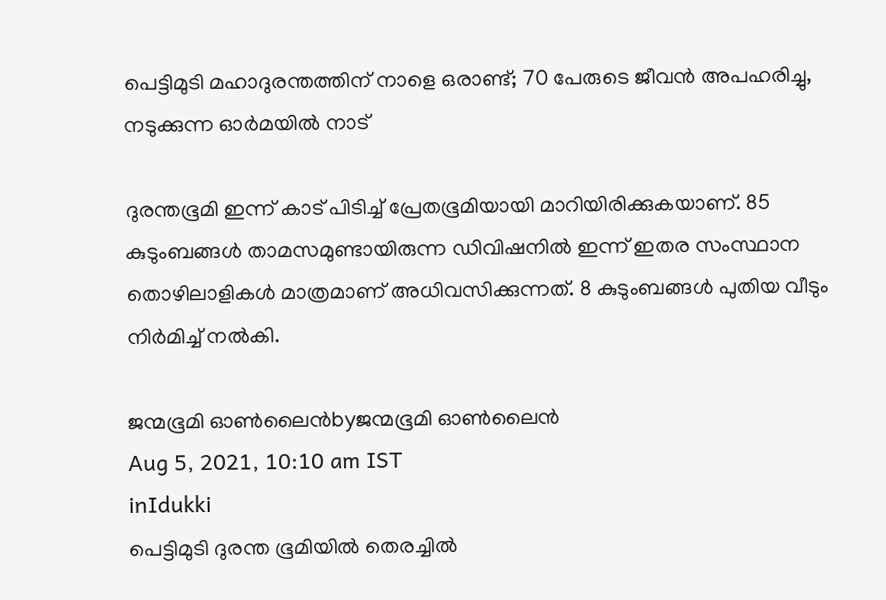പെട്ടിമുടി മഹാദുരന്തത്തിന് നാളെ ഒരാണ്ട്; 70 പേരുടെ ജീവന്‍ അപഹരിച്ചു, നടുക്കുന്ന ഓര്‍മയില്‍ നാട്

ദുരന്തഭൂമി ഇന്ന് കാട് പിടിച്ച് പ്രേതഭൂമിയായി മാറിയിരിക്കുകയാണ്. 85 കുടുംബങ്ങള്‍ താമസമുണ്ടായിരുന്ന ഡിവിഷനില്‍ ഇന്ന് ഇതര സംസ്ഥാന തൊഴിലാളികള്‍ മാത്രമാണ് അധിവസിക്കുന്നത്. 8 കുടുംബങ്ങള്‍ പുതിയ വീടും നിര്‍മിച്ച് നല്‍കി.

ജന്മഭൂമി ഓണ്‍ലൈന്‍byജന്മഭൂമി ഓണ്‍ലൈന്‍
Aug 5, 2021, 10:10 am IST
inIdukki
പെട്ടിമുടി ദുരന്ത ഭൂമിയില്‍ തെരച്ചില്‍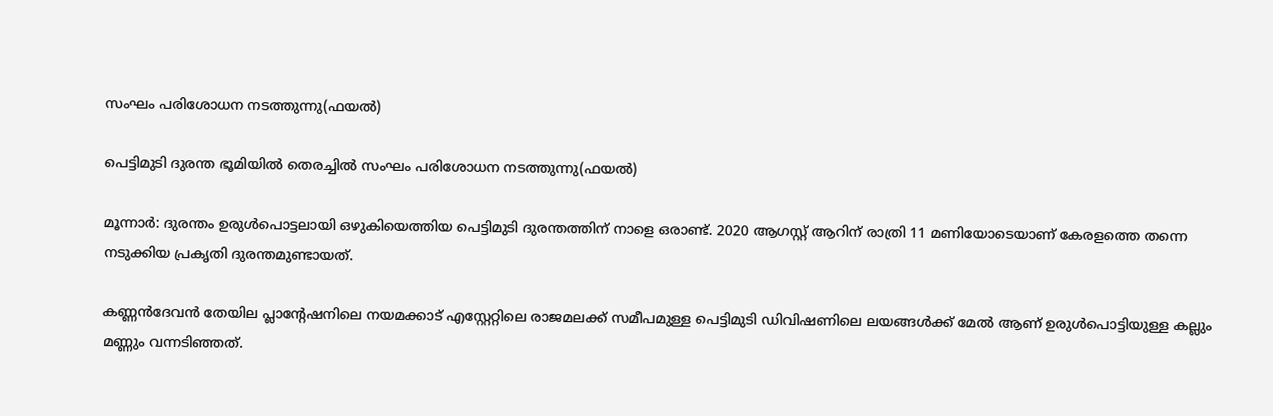സംഘം പരിശോധന നടത്തുന്നു(ഫയല്‍)

പെട്ടിമുടി ദുരന്ത ഭൂമിയില്‍ തെരച്ചില്‍ സംഘം പരിശോധന നടത്തുന്നു(ഫയല്‍)

മൂന്നാര്‍: ദുരന്തം ഉരുള്‍പൊട്ടലായി ഒഴുകിയെത്തിയ പെട്ടിമുടി ദുരന്തത്തിന് നാളെ ഒരാണ്ട്. 2020 ആഗസ്റ്റ് ആറിന് രാത്രി 11 മണിയോടെയാണ് കേരളത്തെ തന്നെ നടുക്കിയ പ്രകൃതി ദുരന്തമുണ്ടായത്.

കണ്ണന്‍ദേവന്‍ തേയില പ്ലാന്റേഷനിലെ നയമക്കാട് എസ്റ്റേറ്റിലെ രാജമലക്ക് സമീപമുള്ള പെട്ടിമുടി ഡിവിഷണിലെ ലയങ്ങള്‍ക്ക് മേല്‍ ആണ് ഉരുള്‍പൊട്ടിയുള്ള കല്ലും മണ്ണും വന്നടിഞ്ഞത്.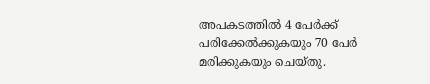അപകടത്തില്‍ 4 പേര്‍ക്ക് പരിക്കേല്‍ക്കുകയും 70 പേര്‍ മരിക്കുകയും ചെയ്തു.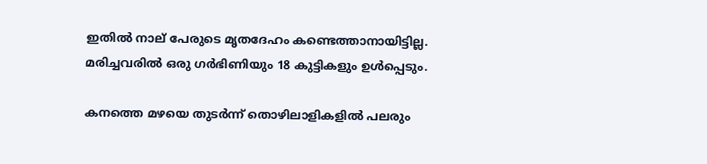ഇതില്‍ നാല് പേരുടെ മൃതദേഹം കണ്ടെത്താനായിട്ടില്ല. മരിച്ചവരില്‍ ഒരു ഗര്‍ഭിണിയും 18 കുട്ടികളും ഉള്‍പ്പെടും.

കനത്തെ മഴയെ തുടര്‍ന്ന് തൊഴിലാളികളില്‍ പലരും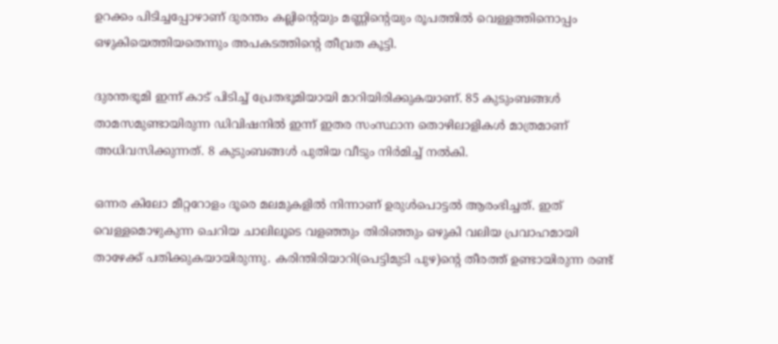ഉറക്കം പിടിച്ചപ്പോഴാണ് ദുരന്തം കല്ലിന്റെയും മണ്ണിന്റെയും രൂപത്തില്‍ വെള്ളത്തിനൊപ്പം ഒഴുകിയെത്തിയതെന്നും അപകടത്തിന്റെ തീവ്രത കൂട്ടി.

ദുരന്തഭൂമി ഇന്ന് കാട് പിടിച്ച് പ്രേതഭൂമിയായി മാറിയിരിക്കുകയാണ്. 85 കുടുംബങ്ങള്‍ താമസമുണ്ടായിരുന്ന ഡിവിഷനില്‍ ഇന്ന് ഇതര സംസ്ഥാന തൊഴിലാളികള്‍ മാത്രമാണ് അധിവസിക്കുന്നത്. 8 കുടുംബങ്ങള്‍ പുതിയ വീടും നിര്‍മിച്ച് നല്‍കി.

ഒന്നര കിലോ മീറ്ററോളം ദൂരെ മലമുകളില്‍ നിന്നാണ് ഉരുള്‍പൊട്ടല്‍ ആരംഭിച്ചത്. ഇത് വെള്ളമൊഴുകുന്ന ചെറിയ ചാലിലൂടെ വളഞ്ഞും തിരിഞ്ഞും ഒഴുകി വലിയ പ്രവാഹമായി താഴേക്ക് പതിക്കുകയായിരുന്നു. കരിന്തിരിയാറി(പെട്ടിമുടി പുഴ)ന്റെ തീരത്ത് ഉണ്ടായിരുന്ന രണ്ട്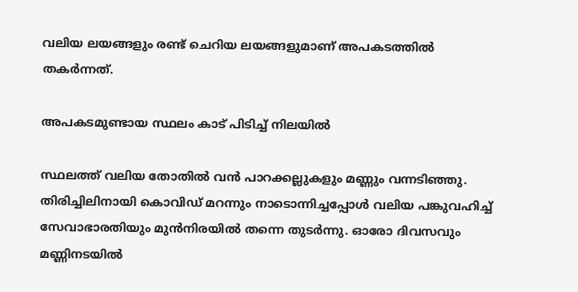വലിയ ലയങ്ങളും രണ്ട് ചെറിയ ലയങ്ങളുമാണ് അപകടത്തില്‍ തകര്‍ന്നത്.

അപകടമുണ്ടായ സ്ഥലം കാട് പിടിച്ച് നിലയില്‍

സ്ഥലത്ത് വലിയ തോതില്‍ വന്‍ പാറക്കല്ലുകളും മണ്ണും വന്നടിഞ്ഞു. തിരിച്ചിലിനായി കൊവിഡ് മറന്നും നാടൊന്നിച്ചപ്പോള്‍ വലിയ പങ്കുവഹിച്ച് സേവാഭാരതിയും മുന്‍നിരയില്‍ തന്നെ തുടര്‍ന്നു. ഓരോ ദിവസവും മണ്ണിനടയില്‍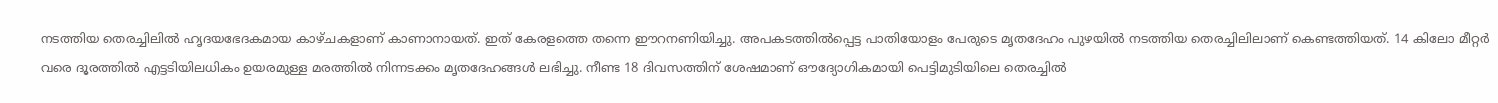നടത്തിയ തെരച്ചിലില്‍ ഹൃദയഭേദകമായ കാഴ്ചകളാണ് കാണാനായത്. ഇത് കേരളത്തെ തന്നെ ഈറനണിയിച്ചു. അപകടത്തില്‍പ്പെട്ട പാതിയോളം പേരുടെ മൃതദേഹം പുഴയില്‍ നടത്തിയ തെരച്ചിലിലാണ് കെണ്ടത്തിയത്. 14 കിലോ മീറ്റര്‍ വരെ ദൂരത്തില്‍ എട്ടടിയിലധികം ഉയരമുള്ള മരത്തില്‍ നിന്നടക്കം മൃതദേഹങ്ങള്‍ ലഭിച്ചു. നീണ്ട 18 ദിവസത്തിന് ശേഷമാണ് ഔദ്യോഗികമായി പെട്ടിമുടിയിലെ തെരച്ചില്‍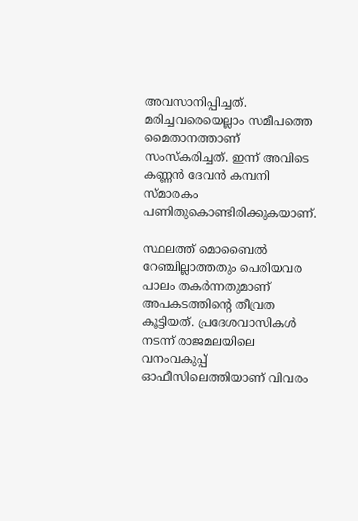അവസാനിപ്പിച്ചത്. മരിച്ചവരെയെല്ലാം സമീപത്തെ മൈതാനത്താണ് സംസ്‌കരിച്ചത്. ഇന്ന് അവിടെ കണ്ണന്‍ ദേവന്‍ കമ്പനി സ്മാരകം പണിതുകൊണ്ടിരിക്കുകയാണ്.

സ്ഥലത്ത് മൊബൈല്‍ റേഞ്ചില്ലാത്തതും പെരിയവര പാലം തകര്‍ന്നതുമാണ് അപകടത്തിന്റെ തീവ്രത കൂട്ടിയത്. പ്രദേശവാസികള്‍ നടന്ന് രാജമലയിലെ വനംവകുപ്പ് ഓഫീസിലെത്തിയാണ് വിവരം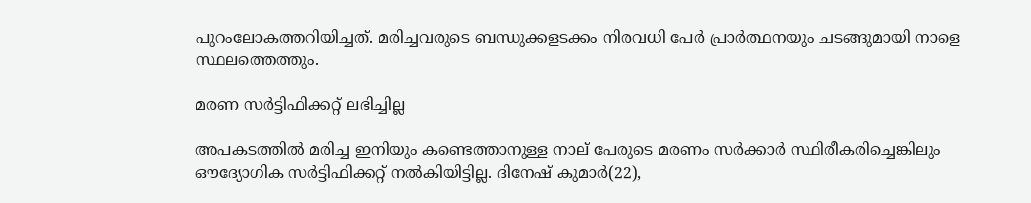പുറംലോകത്തറിയിച്ചത്. മരിച്ചവരുടെ ബന്ധുക്കളടക്കം നിരവധി പേര്‍ പ്രാര്‍ത്ഥനയും ചടങ്ങുമായി നാളെ സ്ഥലത്തെത്തും.

മരണ സര്‍ട്ടിഫിക്കറ്റ് ലഭിച്ചില്ല

അപകടത്തില്‍ മരിച്ച ഇനിയും കണ്ടെത്താനുള്ള നാല് പേരുടെ മരണം സര്‍ക്കാര്‍ സ്ഥിരീകരിച്ചെങ്കിലും ഔദ്യോഗിക സര്‍ട്ടിഫിക്കറ്റ് നല്‍കിയിട്ടില്ല. ദിനേഷ് കുമാര്‍(22),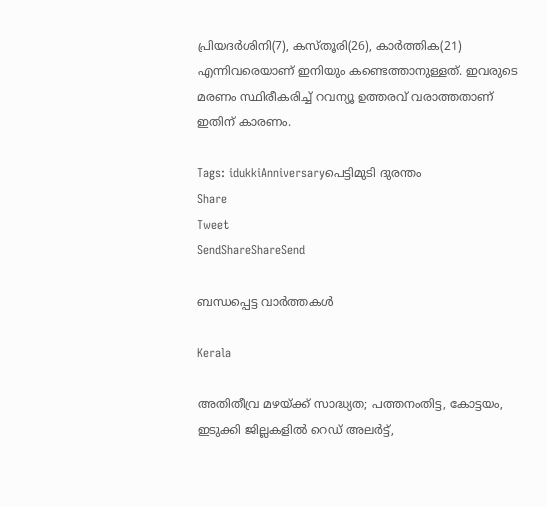പ്രിയദര്‍ശിനി(7), കസ്തൂരി(26), കാര്‍ത്തിക(21) എന്നിവരെയാണ് ഇനിയും കണ്ടെത്താനുള്ളത്. ഇവരുടെ മരണം സ്ഥിരീകരിച്ച് റവന്യൂ ഉത്തരവ് വരാത്തതാണ് ഇതിന് കാരണം.

Tags: idukkiAnniversaryപെട്ടിമുടി ദുരന്തം
Share
Tweet
SendShareShareSend

ബന്ധപ്പെട്ട വാര്‍ത്തകള്‍

Kerala

അതിതീവ്ര മഴയ്‌ക്ക് സാദ്ധ്യത; പത്തനംതിട്ട, കോട്ടയം, ഇടുക്കി ജില്ലകളിൽ റെഡ് അലർട്ട്,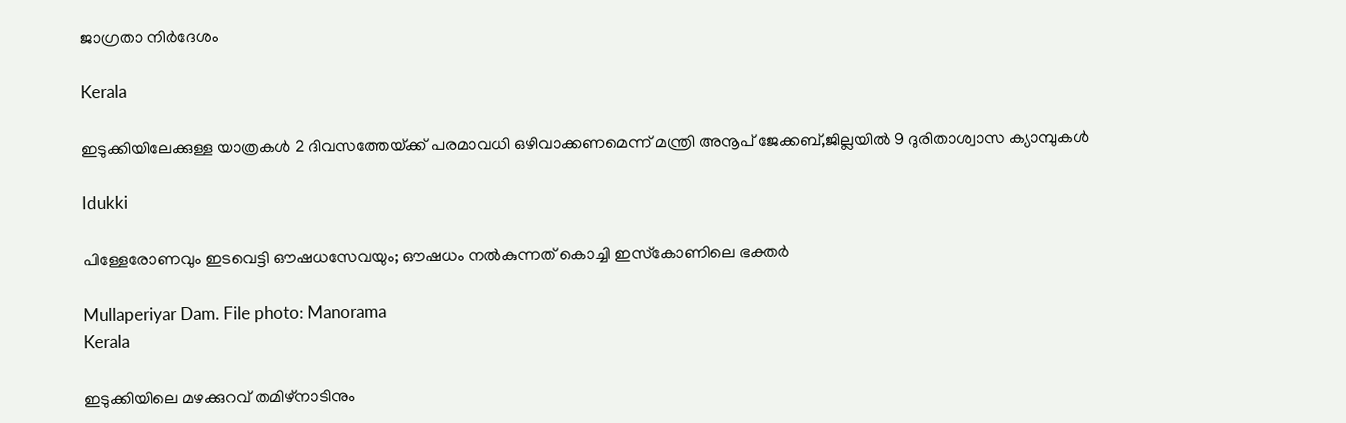ജാഗ്രതാ നിർദേശം

Kerala

ഇടുക്കിയിലേക്കുള്ള യാത്രകള്‍ 2 ദിവസത്തേയ്‌ക്ക് പരമാവധി ഒഴിവാക്കണമെന്ന് മന്ത്രി അനൂപ് ജേക്കബ്,ജില്ലയില്‍ 9 ദുരിതാശ്വാസ ക്യാമ്പുകള്‍

Idukki

പിള്ളേരോണവും ഇടവെട്ടി ഔഷധസേവയും; ഔഷധം നൽകുന്നത് കൊച്ചി ഇസ്‌കോണിലെ ഭക്തർ

Mullaperiyar Dam. File photo: Manorama
Kerala

ഇടുക്കിയിലെ മഴക്കുറവ് തമിഴ്‌നാടിനും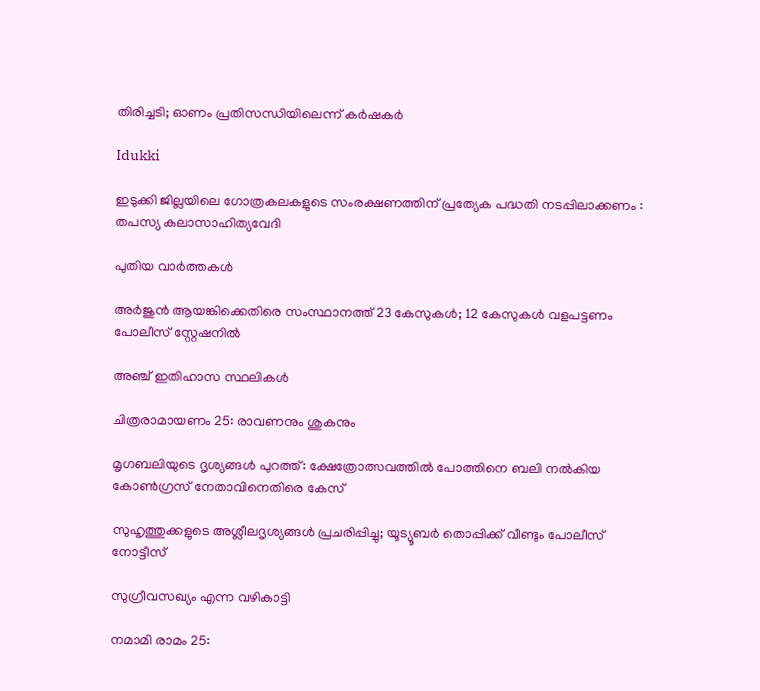തിരിച്ചടി; ഓണം പ്രതിസന്ധിയിലെന്ന് കർഷകർ

Idukki

ഇടുക്കി ജില്ലയിലെ ഗോത്രകലകളുടെ സംരക്ഷണത്തിന് പ്രത്യേക പദ്ധതി നടപ്പിലാക്കണം : തപസ്യ കലാസാഹിത്യവേദി

പുതിയ വാര്‍ത്തകള്‍

അര്‍ജുന്‍ ആയങ്കിക്കെതിരെ സംസ്ഥാനത്ത് 23 കേസുകള്‍; 12 കേസുകള്‍ വളപട്ടണം പോലീസ് സ്റ്റേഷനില്‍

അഞ്ച് ഇതിഹാസ സ്ഥലികള്‍

ചിത്രരാമായണം 25: രാവണനും ശുകനും

മൃഗബലിയുടെ ദൃശ്യങ്ങൾ പുറത്ത്: ക്ഷേത്രോത്സവത്തിൽ പോത്തിനെ ബലി നൽകിയ കോൺഗ്രസ് നേതാവിനെതിരെ കേസ്

സുഹൃത്തുക്കളുടെ അശ്ലീലദൃശ്യങ്ങൾ പ്രചരിപ്പിച്ചു; യൂട്യൂബർ തൊപ്പിക്ക് വീണ്ടും പോലീസ് നോട്ടീസ്

സുഗ്രീവസഖ്യം എന്ന വഴികാട്ടി

നമാമി രാമം 25: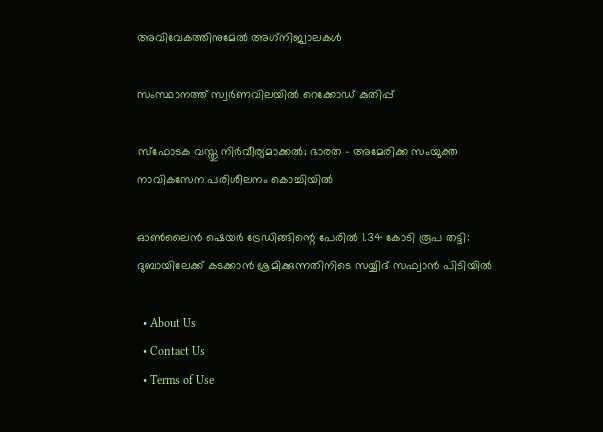അവിവേകത്തിനുമേല്‍ അഗ്‌നിജ്വാലകള്‍

സംസ്ഥാനത്ത് സ്വർണവിലയിൽ റെക്കോഡ് കുതിപ്പ്

സ്‌ഫോടക വസ്തു നിര്‍വീര്യമാക്കല്‍; ഭാരത – അമേരിക്ക സംയുക്ത നാവികസേന പരിശീലനം കൊച്ചിയില്‍

ഓൺലൈൻ ഷെയർ ട്രേഡിങ്ങിന്റെ പേരിൽ 1.34 കോടി രൂപ തട്ടി: ദുബായിലേക്ക് കടക്കാൻ ശ്രമിക്കുന്നതിനിടെ സയ്യിദ് സഫ്വാൻ പിടിയിൽ

  • About Us
  • Contact Us
  • Terms of Use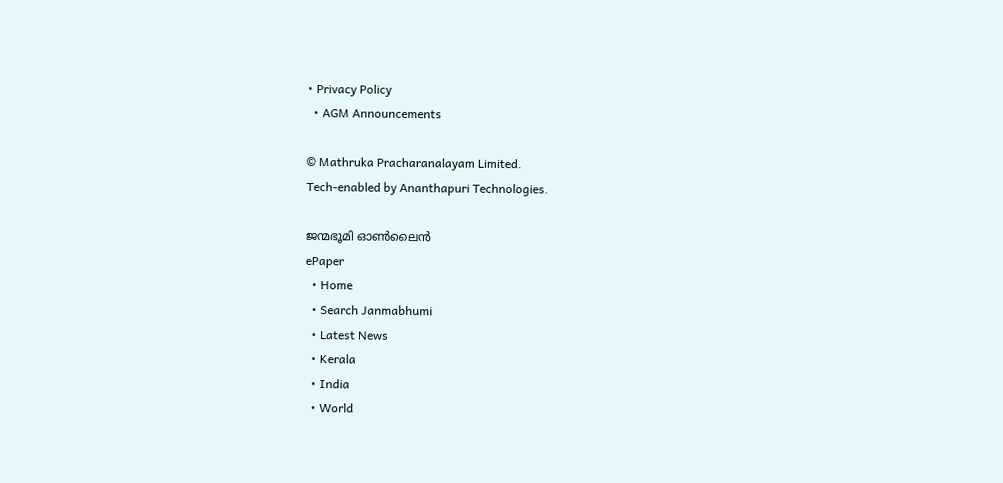• Privacy Policy
  • AGM Announcements

© Mathruka Pracharanalayam Limited.
Tech-enabled by Ananthapuri Technologies.

ജന്മഭൂമി ഓണ്‍ലൈന്‍
ePaper
  • Home
  • Search Janmabhumi
  • Latest News
  • Kerala
  • India
  • World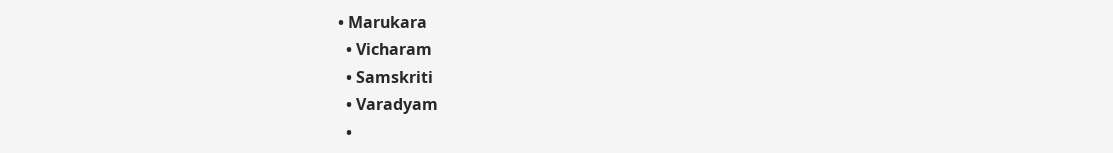• Marukara
  • Vicharam
  • Samskriti
  • Varadyam
  •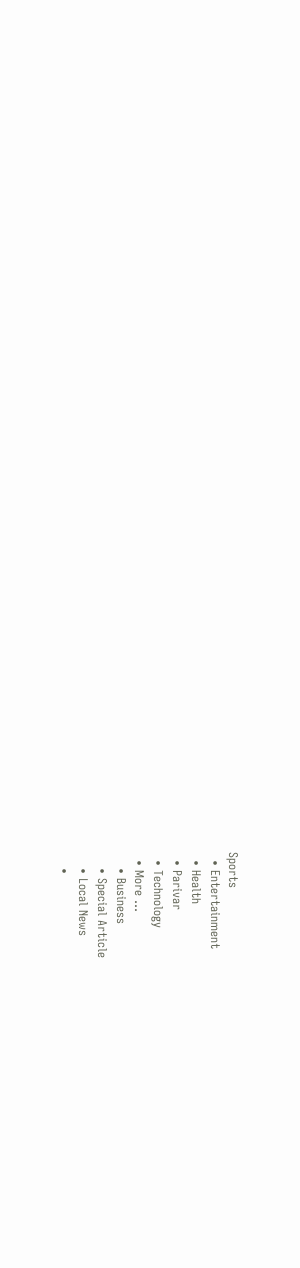Sports
  • Entertainment
  • Health
  • Parivar
  • Technology
  • More …
    • Business
    • Special Article
    • Local News
    •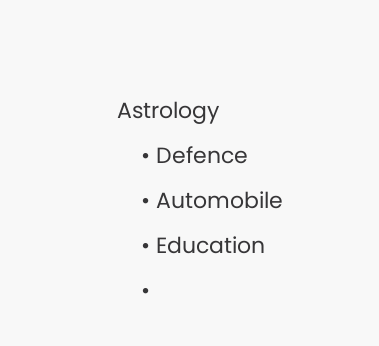Astrology
    • Defence
    • Automobile
    • Education
    •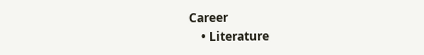Career
    • Literature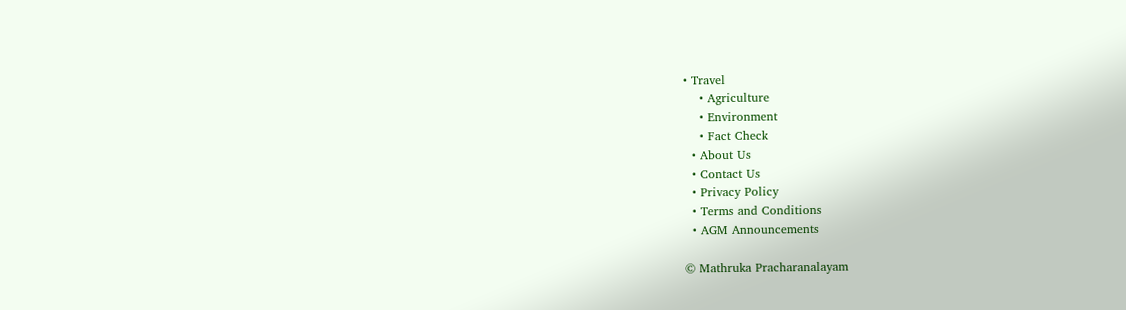• Travel
    • Agriculture
    • Environment
    • Fact Check
  • About Us
  • Contact Us
  • Privacy Policy
  • Terms and Conditions
  • AGM Announcements

© Mathruka Pracharanalayam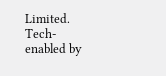Limited.
Tech-enabled by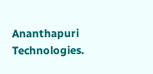Ananthapuri Technologies.